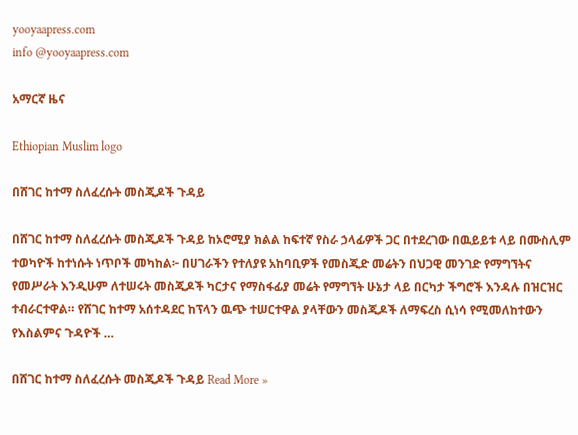yooyaapress.com
info @yooyaapress.com

አማርኛ ዜና

Ethiopian Muslim logo

በሸገር ከተማ ስለፈረሱት መስጂዶች ጉዳይ

በሸገር ከተማ ስለፈረሱት መስጂዶች ጉዳይ ከኦሮሚያ ክልል ከፍተኛ የስራ ኃላፊዎች ጋር በተደረገው በዉይይቱ ላይ በሙስሊም ተወካዮች ከተነሱት ነጥቦች መካከል፦ በሀገራችን የተለያዩ አከባቢዎች የመስጂድ መሬትን በህጋዊ መንገድ የማግኘትና የመሥራት እንዲሁም ለተሠሩት መስጂዶች ካርታና የማስፋፊያ መሬት የማግኘት ሁኔታ ላይ በርካታ ችግሮች እንዳሉ በዝርዝር ተብራርተዋል። የሸገር ከተማ አሰተዳደር ከፕላን ዉጭ ተሠርተዋል ያላቸውን መስጂዶች ለማፍረስ ሲነሳ የሚመለከተውን የእስልምና ጉዳዮች …

በሸገር ከተማ ስለፈረሱት መስጂዶች ጉዳይ Read More »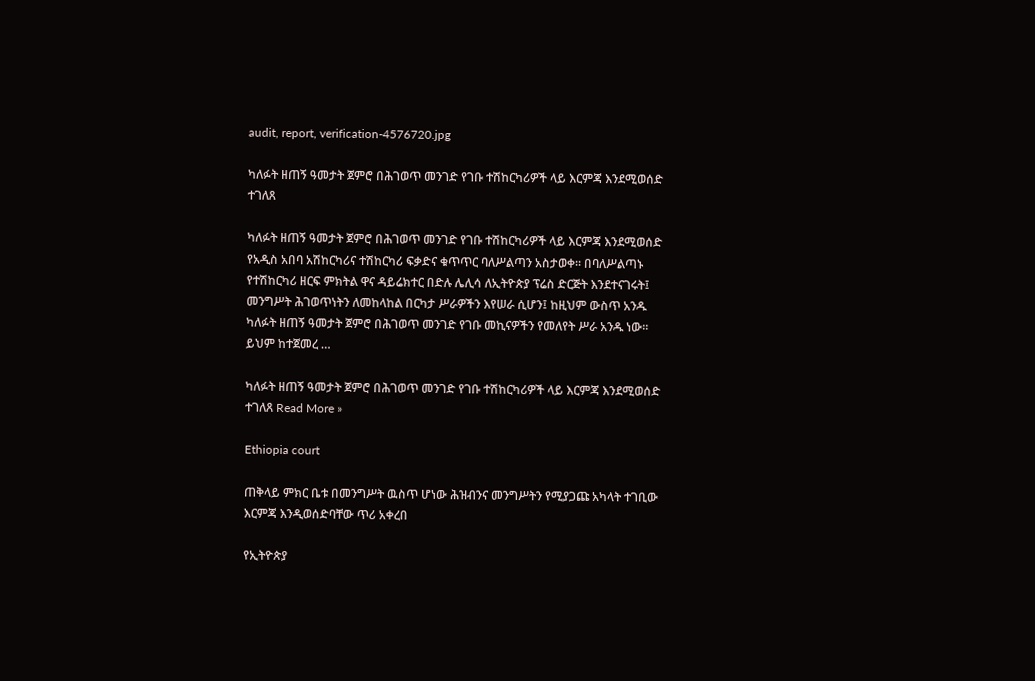audit, report, verification-4576720.jpg

ካለፉት ዘጠኝ ዓመታት ጀምሮ በሕገወጥ መንገድ የገቡ ተሽከርካሪዎች ላይ እርምጃ እንደሚወሰድ ተገለጸ

ካለፉት ዘጠኝ ዓመታት ጀምሮ በሕገወጥ መንገድ የገቡ ተሽከርካሪዎች ላይ እርምጃ እንደሚወሰድ የአዲስ አበባ አሽከርካሪና ተሽከርካሪ ፍቃድና ቁጥጥር ባለሥልጣን አስታወቀ። በባለሥልጣኑ የተሽከርካሪ ዘርፍ ምክትል ዋና ዳይሬክተር በድሉ ሌሊሳ ለኢትዮጵያ ፕሬስ ድርጅት እንደተናገሩት፤ መንግሥት ሕገወጥነትን ለመከላከል በርካታ ሥራዎችን እየሠራ ሲሆን፤ ከዚህም ውስጥ አንዱ ካለፉት ዘጠኝ ዓመታት ጀምሮ በሕገወጥ መንገድ የገቡ መኪናዎችን የመለየት ሥራ አንዱ ነው። ይህም ከተጀመረ …

ካለፉት ዘጠኝ ዓመታት ጀምሮ በሕገወጥ መንገድ የገቡ ተሽከርካሪዎች ላይ እርምጃ እንደሚወሰድ ተገለጸ Read More »

Ethiopia court

ጠቅላይ ምክር ቤቱ በመንግሥት ዉስጥ ሆነው ሕዝብንና መንግሥትን የሚያጋጩ አካላት ተገቢው እርምጃ እንዲወሰድባቸው ጥሪ አቀረበ

የኢትዮጵያ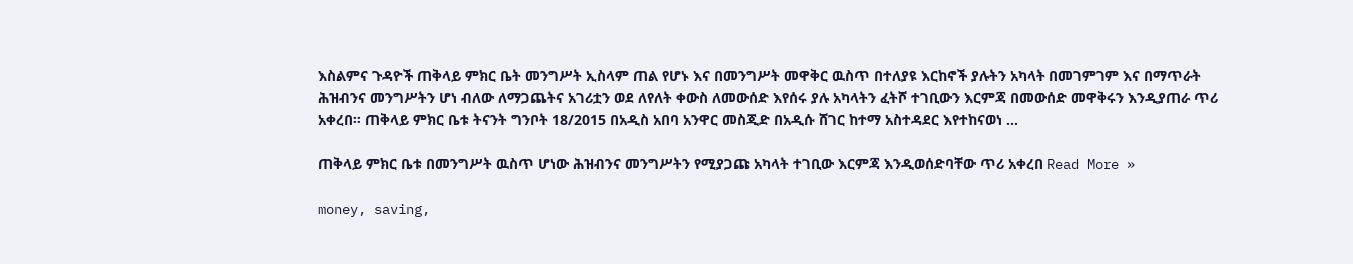እስልምና ጉዳዮች ጠቅላይ ምክር ቤት መንግሥት ኢስላም ጠል የሆኑ እና በመንግሥት መዋቅር ዉስጥ በተለያዩ እርከኖች ያሉትን አካላት በመገምገም እና በማጥራት ሕዝብንና መንግሥትን ሆነ ብለው ለማጋጨትና አገሪቷን ወደ ለየለት ቀውስ ለመውሰድ እየሰሩ ያሉ አካላትን ፈትሾ ተገቢውን እርምጃ በመውሰድ መዋቅሩን እንዲያጠራ ጥሪ አቀረበ። ጠቅላይ ምክር ቤቱ ትናንት ግንቦት 18/2015 በአዲስ አበባ አንዋር መስጂድ በአዲሱ ሸገር ከተማ አስተዳደር እየተከናወነ …

ጠቅላይ ምክር ቤቱ በመንግሥት ዉስጥ ሆነው ሕዝብንና መንግሥትን የሚያጋጩ አካላት ተገቢው እርምጃ እንዲወሰድባቸው ጥሪ አቀረበ Read More »

money, saving,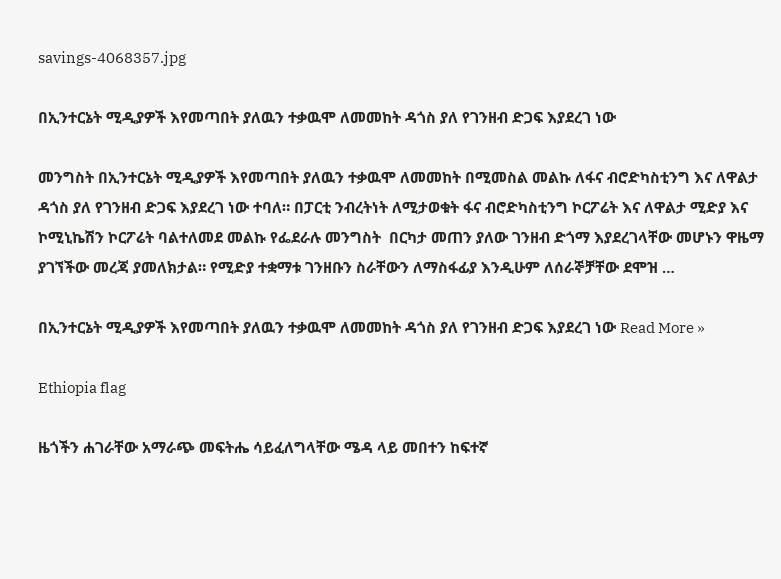savings-4068357.jpg

በኢንተርኔት ሚዲያዎች እየመጣበት ያለዉን ተቃዉሞ ለመመከት ዳጎስ ያለ የገንዘብ ድጋፍ እያደረገ ነው

መንግስት በኢንተርኔት ሚዲያዎች እየመጣበት ያለዉን ተቃዉሞ ለመመከት በሚመስል መልኩ ለፋና ብሮድካስቲንግ እና ለዋልታ ዳጎስ ያለ የገንዘብ ድጋፍ እያደረገ ነው ተባለ። በፓርቲ ንብረትነት ለሚታወቁት ፋና ብሮድካስቲንግ ኮርፖሬት እና ለዋልታ ሚድያ እና ኮሚኒኬሽን ኮርፖሬት ባልተለመደ መልኩ የፌደራሉ መንግስት  በርካታ መጠን ያለው ገንዘብ ድጎማ እያደረገላቸው መሆኑን ዋዜማ ያገኘችው መረጃ ያመለክታል። የሚድያ ተቋማቱ ገንዘቡን ስራቸውን ለማስፋፊያ እንዲሁም ለሰራኞቻቸው ደሞዝ …

በኢንተርኔት ሚዲያዎች እየመጣበት ያለዉን ተቃዉሞ ለመመከት ዳጎስ ያለ የገንዘብ ድጋፍ እያደረገ ነው Read More »

Ethiopia flag

ዜጎችን ሐገራቸው አማራጭ መፍትሔ ሳይፈለግላቸው ሜዳ ላይ መበተን ከፍተኛ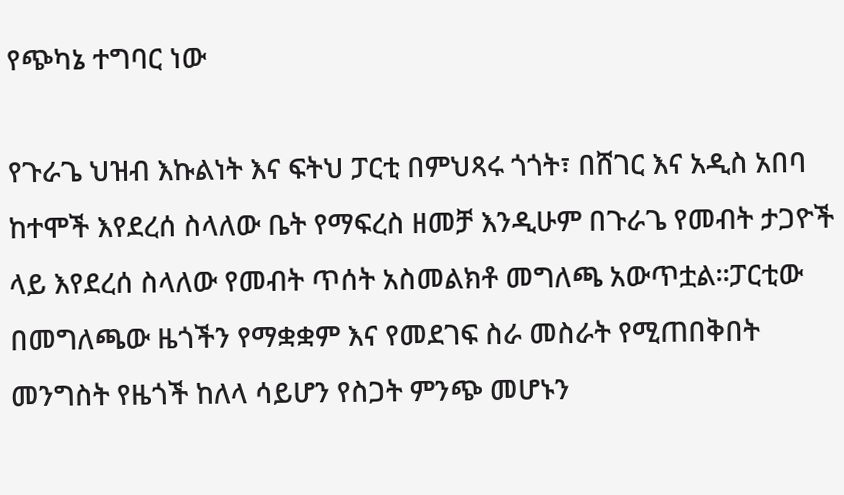የጭካኔ ተግባር ነው

የጉራጌ ህዝብ እኩልነት እና ፍትህ ፓርቲ በምህጻሩ ጎጎት፣ በሸገር እና አዲስ አበባ ከተሞች እየደረሰ ስላለው ቤት የማፍረስ ዘመቻ እንዲሁም በጉራጌ የመብት ታጋዮች ላይ እየደረሰ ስላለው የመብት ጥሰት አስመልክቶ መግለጫ አውጥቷል፡፡ፓርቲው በመግለጫው ዜጎችን የማቋቋም እና የመደገፍ ስራ መስራት የሚጠበቅበት መንግስት የዜጎች ከለላ ሳይሆን የስጋት ምንጭ መሆኑን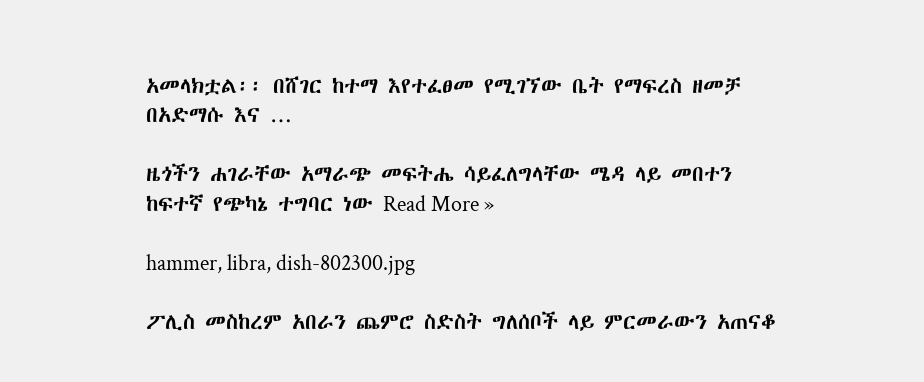አመላክቷል፡፡ በሸገር ከተማ እየተፈፀመ የሚገኘው ቤት የማፍረስ ዘመቻ በአድማሱ እና …

ዜጎችን ሐገራቸው አማራጭ መፍትሔ ሳይፈለግላቸው ሜዳ ላይ መበተን ከፍተኛ የጭካኔ ተግባር ነው Read More »

hammer, libra, dish-802300.jpg

ፖሊስ መስከረም አበራን ጨምሮ ስድስት ግለሰቦች ላይ ምርመራውን አጠናቆ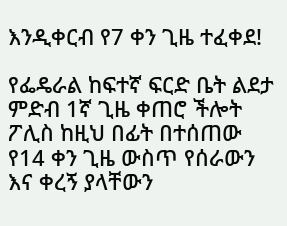እንዲቀርብ የ7 ቀን ጊዜ ተፈቀደ!

የፌዴራል ከፍተኛ ፍርድ ቤት ልደታ ምድብ 1ኛ ጊዜ ቀጠሮ ችሎት ፖሊስ ከዚህ በፊት በተሰጠው የ14 ቀን ጊዜ ውስጥ የሰራውን እና ቀረኝ ያላቸውን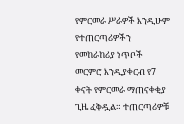የምርመራ ሥራዎች እንዲሁም የተጠርጣሪዎችን የመከራከሪያ ነጥቦች መርምሮ እንዲያቀርብ የ7 ቀናት የምርመራ ማጠናቀቂያ ጊዜ ፈቅዷል። ተጠርጣሪዎቹ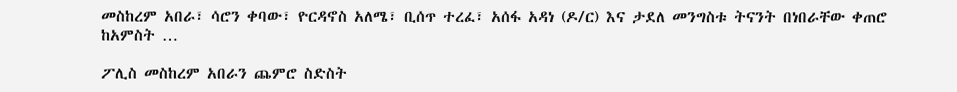መስከረም አበራ፣ ሳሮን ቀባው፣ ዮርዳኖስ አለሜ፣ ቢሰጥ ተረፈ፣ አሰፋ አዳነ (ዶ/ር) እና ታደለ መንግስቱ ትናንት በነበራቸው ቀጠሮ ከአምስት …

ፖሊስ መስከረም አበራን ጨምሮ ስድስት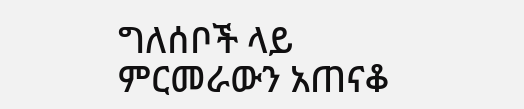ግለሰቦች ላይ ምርመራውን አጠናቆ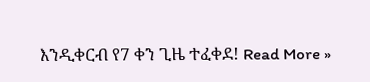እንዲቀርብ የ7 ቀን ጊዜ ተፈቀደ! Read More »